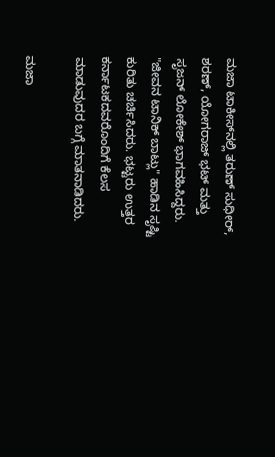ಮಜಾ ಟಾಕೀಸ್‌ನಲ್ಲಿ ತರುಣ್ ಸುಧೀರ್, ಶರಣ್, ಯೋಗರಾಜ್ ಭಟ್ ಮತ್ತು ಸೃಜನ್ ಲೋಕೇಶ್ ಭಾಗವಹಿಸಿದ್ದರು. "ಜೀವನ ಟಾನಿಕ್ ಬಾಟ್ಲು" ಹಾಡಿನ ಸೃಷ್ಟಿ ಕುರಿತು ಚರ್ಚಿಸಿದರು. ಭಟ್ಟರು ಉತ್ತರ ಕರ್ನಾಟಕದವರೊಂದಿಗೆ ಕೆಲಸ ಮಾಡುವುದರ ಬಗ್ಗೆ ಮಾತನಾಡಿದರು.

ಮಜಾ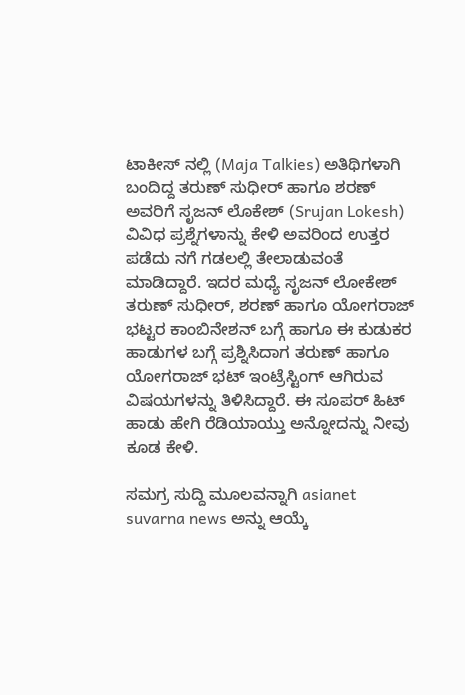ಟಾಕೀಸ್ ನಲ್ಲಿ (Maja Talkies) ಅತಿಥಿಗಳಾಗಿ ಬಂದಿದ್ದ ತರುಣ್ ಸುಧೀರ್ ಹಾಗೂ ಶರಣ್ ಅವರಿಗೆ ಸೃಜನ್ ಲೊಕೇಶ್ (Srujan Lokesh) ವಿವಿಧ ಪ್ರಶ್ನೆಗಳಾನ್ನು ಕೇಳಿ ಅವರಿಂದ ಉತ್ತರ ಪಡೆದು ನಗೆ ಗಡಲಲ್ಲಿ ತೇಲಾಡುವಂತೆ ಮಾಡಿದ್ದಾರೆ. ಇದರ ಮಧ್ಯೆ ಸೃಜನ್ ಲೋಕೇಶ್ ತರುಣ್ ಸುಧೀರ್, ಶರಣ್ ಹಾಗೂ ಯೋಗರಾಜ್ ಭಟ್ಟರ ಕಾಂಬಿನೇಶನ್ ಬಗ್ಗೆ ಹಾಗೂ ಈ ಕುಡುಕರ ಹಾಡುಗಳ ಬಗ್ಗೆ ಪ್ರಶ್ನಿಸಿದಾಗ ತರುಣ್ ಹಾಗೂ ಯೋಗರಾಜ್ ಭಟ್ ಇಂಟ್ರೆಸ್ಟಿಂಗ್ ಆಗಿರುವ ವಿಷಯಗಳನ್ನು ತಿಳಿಸಿದ್ದಾರೆ. ಈ ಸೂಪರ್ ಹಿಟ್ ಹಾಡು ಹೇಗಿ ರೆಡಿಯಾಯ್ತು ಅನ್ನೋದನ್ನು ನೀವು ಕೂಡ ಕೇಳಿ.

ಸಮಗ್ರ ಸುದ್ದಿ ಮೂಲವನ್ನಾಗಿ asianet suvarna news ಅನ್ನು ಆಯ್ಕೆ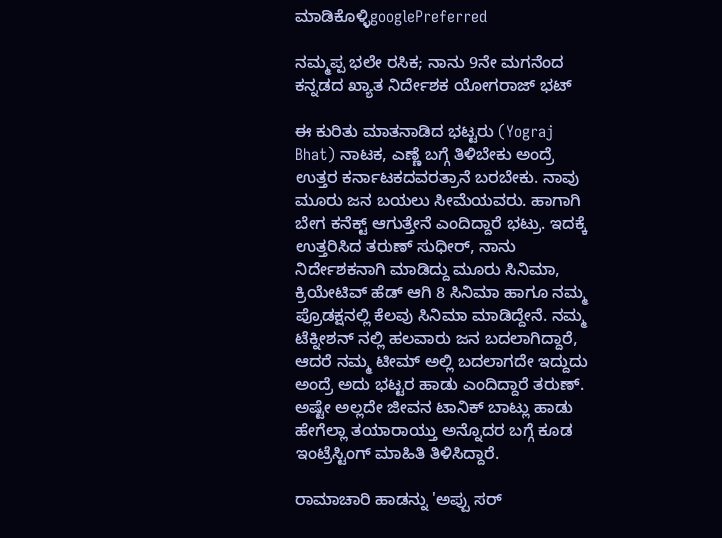ಮಾಡಿಕೊಳ್ಳಿgooglePreferred

ನಮ್ಮಪ್ಪ ಭಲೇ ರಸಿಕ; ನಾನು 9ನೇ ಮಗನೆಂದ ಕನ್ನಡದ ಖ್ಯಾತ ನಿರ್ದೇಶಕ ಯೋಗರಾಜ್ ಭಟ್

ಈ ಕುರಿತು ಮಾತನಾಡಿದ ಭಟ್ಟರು (Yograj Bhat) ನಾಟಕ, ಎಣ್ಣೆ ಬಗ್ಗೆ ತಿಳಿಬೇಕು ಅಂದ್ರೆ ಉತ್ತರ ಕರ್ನಾಟಕದವರತ್ರಾನೆ ಬರಬೇಕು. ನಾವು ಮೂರು ಜನ ಬಯಲು ಸೀಮೆಯವರು. ಹಾಗಾಗಿ ಬೇಗ ಕನೆಕ್ಟ್ ಆಗುತ್ತೇನೆ ಎಂದಿದ್ದಾರೆ ಭಟ್ರು. ಇದಕ್ಕೆ ಉತ್ತರಿಸಿದ ತರುಣ್ ಸುಧೀರ್, ನಾನು ನಿರ್ದೇಶಕನಾಗಿ ಮಾಡಿದ್ದು ಮೂರು ಸಿನಿಮಾ, ಕ್ರಿಯೇಟಿವ್ ಹೆಡ್ ಆಗಿ 8 ಸಿನಿಮಾ ಹಾಗೂ ನಮ್ಮ ಪ್ರೊಡಕ್ಷನಲ್ಲಿ ಕೆಲವು ಸಿನಿಮಾ ಮಾಡಿದ್ದೇನೆ. ನಮ್ಮ ಟೆಕ್ನೀಶನ್ ನಲ್ಲಿ ಹಲವಾರು ಜನ ಬದಲಾಗಿದ್ದಾರೆ, ಆದರೆ ನಮ್ಮ ಟೀಮ್ ಅಲ್ಲಿ ಬದಲಾಗದೇ ಇದ್ದುದು ಅಂದ್ರೆ ಅದು ಭಟ್ಟರ ಹಾಡು ಎಂದಿದ್ದಾರೆ ತರುಣ್. ಅಷ್ಟೇ ಅಲ್ಲದೇ ಜೀವನ ಟಾನಿಕ್ ಬಾಟ್ಲು ಹಾಡು ಹೇಗೆಲ್ಲಾ ತಯಾರಾಯ್ತು ಅನ್ನೊದರ ಬಗ್ಗೆ ಕೂಡ ಇಂಟ್ರೆಸ್ಟಿಂಗ್ ಮಾಹಿತಿ ತಿಳಿಸಿದ್ದಾರೆ.

ರಾಮಾಚಾರಿ ಹಾಡನ್ನು 'ಅಪ್ಪು ಸರ್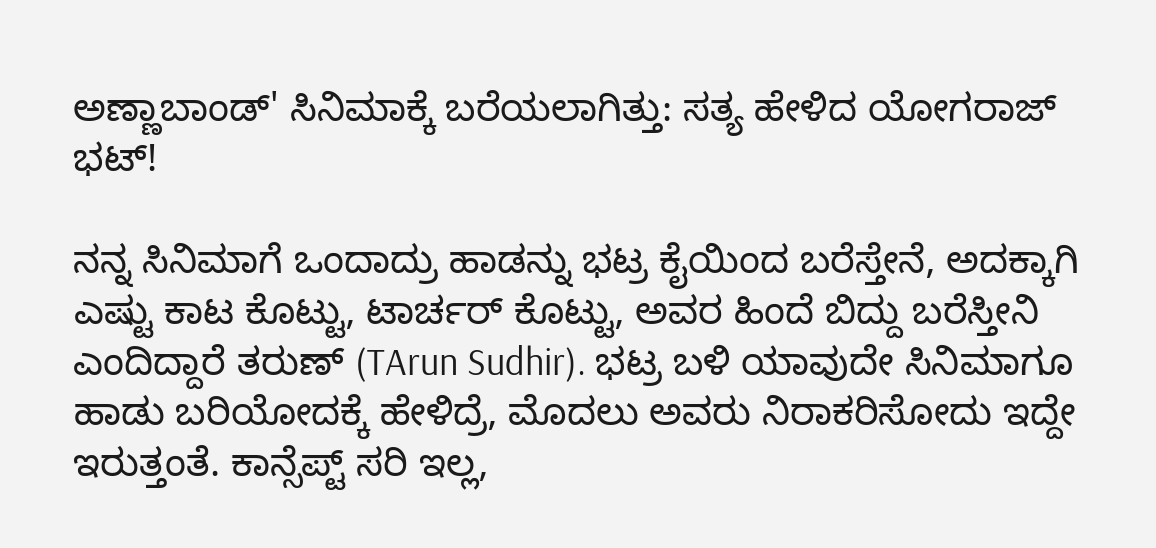ಅಣ್ಣಾಬಾಂಡ್' ಸಿನಿಮಾಕ್ಕೆ ಬರೆಯಲಾಗಿತ್ತು: ಸತ್ಯ ಹೇಳಿದ ಯೋಗರಾಜ್ ಭಟ್!

ನನ್ನ ಸಿನಿಮಾಗೆ ಒಂದಾದ್ರು ಹಾಡನ್ನು ಭಟ್ರ ಕೈಯಿಂದ ಬರೆಸ್ತೇನೆ, ಅದಕ್ಕಾಗಿ ಎಷ್ಟು ಕಾಟ ಕೊಟ್ಟು, ಟಾರ್ಚರ್ ಕೊಟ್ಟು, ಅವರ ಹಿಂದೆ ಬಿದ್ದು ಬರೆಸ್ತೀನಿ ಎಂದಿದ್ದಾರೆ ತರುಣ್ (TArun Sudhir). ಭಟ್ರ ಬಳಿ ಯಾವುದೇ ಸಿನಿಮಾಗೂ ಹಾಡು ಬರಿಯೋದಕ್ಕೆ ಹೇಳಿದ್ರೆ, ಮೊದಲು ಅವರು ನಿರಾಕರಿಸೋದು ಇದ್ದೇ ಇರುತ್ತಂತೆ. ಕಾನ್ಸೆಪ್ಟ್ ಸರಿ ಇಲ್ಲ,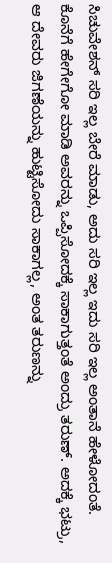ಸಿಚುವೇಶನ್ ಸರಿ ಇಲ್ಲ ಬೇರೆ ಮಾಡು, ಅದು ಸರಿ ಇಲ್ಲ ಇದು ಸರಿ ಇಲ್ಲ ಅಂತಾನೆ ಹೇಳೋದಂತೆ. ಕೊನೆಗೆ ಹೇಗೇಗೋ ಮಾಡಿ ಅವರನ್ನು ಒಪ್ಪಿಸೋದಕ್ಕೆ ಸಾಕಾಗುತ್ತಂತೆ ಅಂದ್ರು ತರುಣ್. ಅದಕ್ಕೆ ಭಟ್ರು, ಆ ದೇವರು ಜಿಗಣೆಯನ್ನು ಹುಟ್ಟಿಸೋದು ಸಾಕಾಗಲ್ಲ, ಅಂತ ತರುಣನ್ನು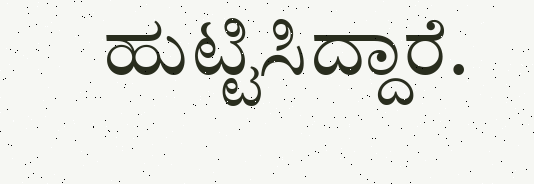ಹುಟ್ಟಿಸಿದ್ದಾರೆ.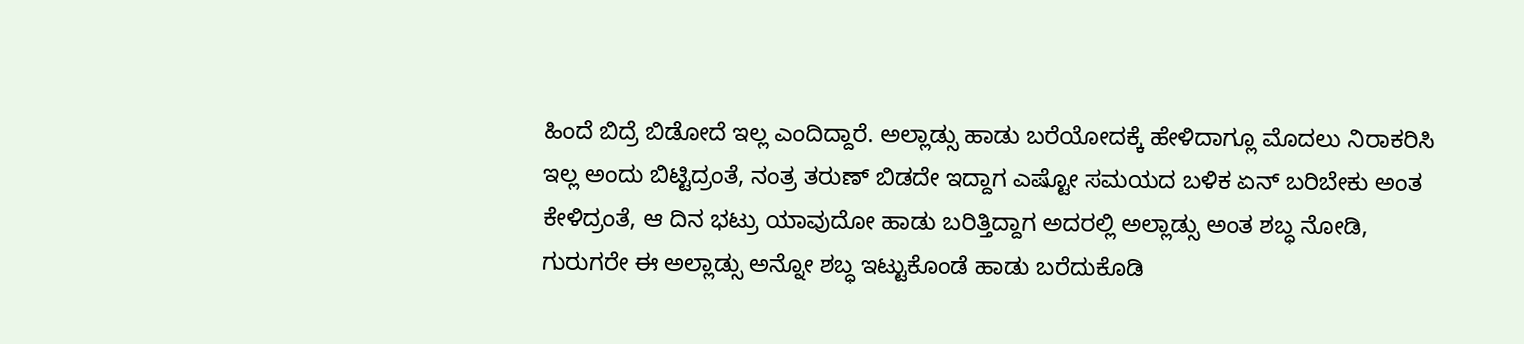ಹಿಂದೆ ಬಿದ್ರೆ ಬಿಡೋದೆ ಇಲ್ಲ ಎಂದಿದ್ದಾರೆ. ಅಲ್ಲಾಡ್ಸು ಹಾಡು ಬರೆಯೋದಕ್ಕೆ ಹೇಳಿದಾಗ್ಲೂ ಮೊದಲು ನಿರಾಕರಿಸಿ ಇಲ್ಲ ಅಂದು ಬಿಟ್ಟಿದ್ರಂತೆ, ನಂತ್ರ ತರುಣ್ ಬಿಡದೇ ಇದ್ದಾಗ ಎಷ್ಟೋ ಸಮಯದ ಬಳಿಕ ಏನ್ ಬರಿಬೇಕು ಅಂತ ಕೇಳಿದ್ರಂತೆ, ಆ ದಿನ ಭಟ್ರು ಯಾವುದೋ ಹಾಡು ಬರಿತ್ತಿದ್ದಾಗ ಅದರಲ್ಲಿ ಅಲ್ಲಾಡ್ಸು ಅಂತ ಶಬ್ಧ ನೋಡಿ, ಗುರುಗರೇ ಈ ಅಲ್ಲಾಡ್ಸು ಅನ್ನೋ ಶಬ್ಧ ಇಟ್ಟುಕೊಂಡೆ ಹಾಡು ಬರೆದುಕೊಡಿ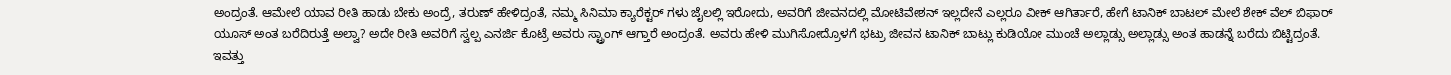ಅಂದ್ರಂತೆ. ಆಮೇಲೆ ಯಾವ ರೀತಿ ಹಾಡು ಬೇಕು ಅಂದ್ರೆ, ತರುಣ್ ಹೇಳಿದ್ರಂತೆ, ನಮ್ಮ ಸಿನಿಮಾ ಕ್ಯಾರೆಕ್ಟರ್ ಗಳು ಜೈಲಲ್ಲಿ ಇರೋದು, ಅವರಿಗೆ ಜೀವನದಲ್ಲಿ ಮೋಟಿವೇಶನ್ ಇಲ್ಲದೇನೆ ಎಲ್ಲರೂ ವೀಕ್ ಆಗಿರ್ತಾರೆ, ಹೇಗೆ ಟಾನಿಕ್ ಬಾಟಲ್ ಮೇಲೆ ಶೇಕ್ ವೆಲ್ ಬಿಫಾರ್ ಯೂಸ್ ಅಂತ ಬರೆದಿರುತ್ತೆ ಅಲ್ವಾ? ಅದೇ ರೀತಿ ಅವರಿಗೆ ಸ್ವಲ್ಪ ಎನರ್ಜಿ ಕೊಟ್ರೆ ಅವರು ಸ್ಟ್ರಾಂಗ್ ಆಗ್ತಾರೆ ಅಂದ್ರಂತೆ. ಅವರು ಹೇಳಿ ಮುಗಿಸೋದ್ರೊಳಗೆ ಭಟ್ರು ಜೀವನ ಟಾನಿಕ್ ಬಾಟ್ಲು ಕುಡಿಯೋ ಮುಂಚೆ ಅಲ್ಲಾಡ್ಸು ಅಲ್ಲಾಡ್ಸು ಅಂತ ಹಾಡನ್ನೆ ಬರೆದು ಬಿಟ್ಟಿದ್ರಂತೆ. ಇವತ್ತು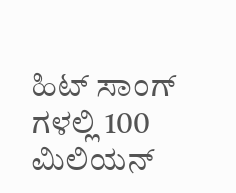ಹಿಟ್ ಸಾಂಗ್ ಗಳಲ್ಲಿ 100 ಮಿಲಿಯನ್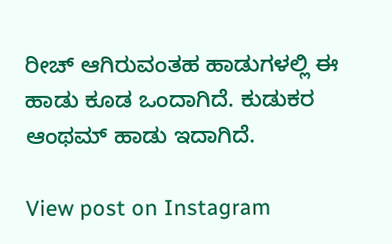ರೀಚ್ ಆಗಿರುವಂತಹ ಹಾಡುಗಳಲ್ಲಿ ಈ ಹಾಡು ಕೂಡ ಒಂದಾಗಿದೆ. ಕುಡುಕರ ಆಂಥಮ್ ಹಾಡು ಇದಾಗಿದೆ.

View post on Instagram